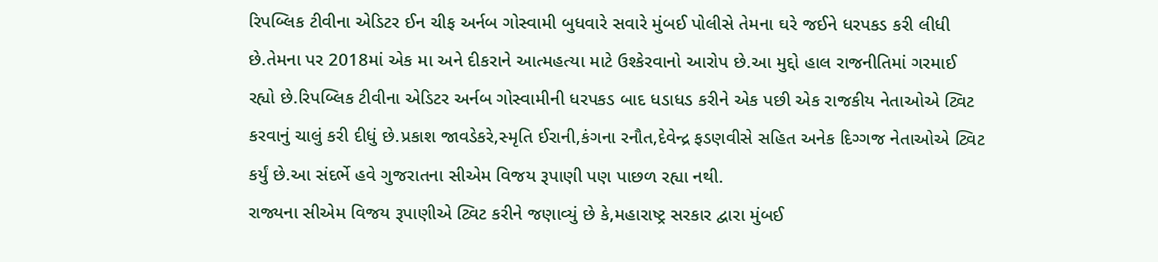રિપબ્લિક ટીવીના એડિટર ઈન ચીફ અર્નબ ગોસ્વામી બુધવારે સવારે મુંબઈ પોલીસે તેમના ઘરે જઈને ધરપકડ કરી લીધી છે.તેમના પર 2018માં એક મા અને દીકરાને આત્મહત્યા માટે ઉશ્કેરવાનો આરોપ છે.આ મુદ્દો હાલ રાજનીતિમાં ગરમાઈ રહ્યો છે.રિપબ્લિક ટીવીના એડિટર અર્નબ ગોસ્વામીની ધરપકડ બાદ ધડાધડ કરીને એક પછી એક રાજકીય નેતાઓએ ટ્વિટ કરવાનું ચાલું કરી દીધું છે.પ્રકાશ જાવડેકરે,સ્મૃતિ ઈરાની,કંગના રનૌત,દેવેન્દ્ર ફડણવીસે સહિત અનેક દિગ્ગજ નેતાઓએ ટ્વિટ કર્યું છે.આ સંદર્ભે હવે ગુજરાતના સીએમ વિજય રૂપાણી પણ પાછળ રહ્યા નથી.
રાજ્યના સીએમ વિજય રૂપાણીએ ટ્વિટ કરીને જણાવ્યું છે કે,મહારાષ્ટ્ર સરકાર દ્વારા મુંબઈ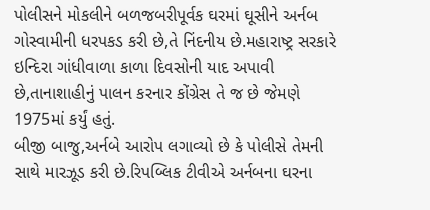પોલીસને મોકલીને બળજબરીપૂર્વક ઘરમાં ઘૂસીને અર્નબ ગોસ્વામીની ધરપકડ કરી છે,તે નિંદનીય છે.મહારાષ્ટ્ર સરકારે ઇન્દિરા ગાંધીવાળા કાળા દિવસોની યાદ અપાવી છે,તાનાશાહીનું પાલન કરનાર કોંગ્રેસ તે જ છે જેમણે 1975માં કર્યું હતું.
બીજી બાજુ,અર્નબે આરોપ લગાવ્યો છે કે પોલીસે તેમની સાથે મારઝૂડ કરી છે.રિપબ્લિક ટીવીએ અર્નબના ઘરના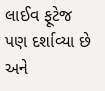લાઈવ ફૂટેજ પણ દર્શાવ્યા છે અને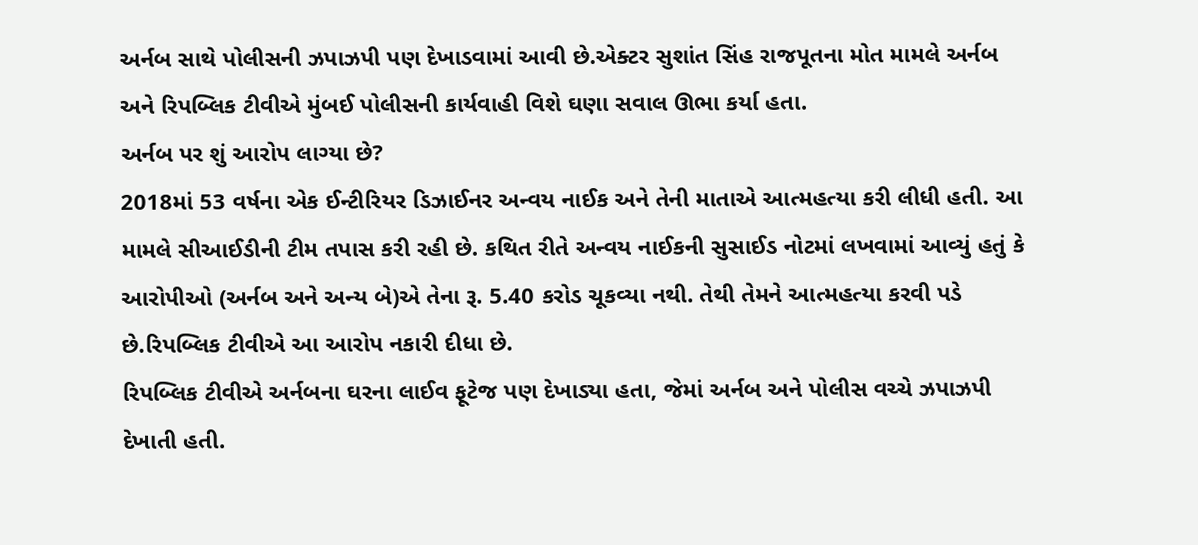અર્નબ સાથે પોલીસની ઝપાઝપી પણ દેખાડવામાં આવી છે.એક્ટર સુશાંત સિંહ રાજપૂતના મોત મામલે અર્નબ અને રિપબ્લિક ટીવીએ મુંબઈ પોલીસની કાર્યવાહી વિશે ઘણા સવાલ ઊભા કર્યા હતા.
અર્નબ પર શું આરોપ લાગ્યા છે?
2018માં 53 વર્ષના એક ઈન્ટીરિયર ડિઝાઈનર અન્વય નાઈક અને તેની માતાએ આત્મહત્યા કરી લીધી હતી. આ મામલે સીઆઈડીની ટીમ તપાસ કરી રહી છે. કથિત રીતે અન્વય નાઈકની સુસાઈડ નોટમાં લખવામાં આવ્યું હતું કે આરોપીઓ (અર્નબ અને અન્ય બે)એ તેના રૂ. 5.40 કરોડ ચૂકવ્યા નથી. તેથી તેમને આત્મહત્યા કરવી પડે છે.રિપબ્લિક ટીવીએ આ આરોપ નકારી દીધા છે.
રિપબ્લિક ટીવીએ અર્નબના ઘરના લાઈવ ફૂટેજ પણ દેખાડ્યા હતા, જેમાં અર્નબ અને પોલીસ વચ્ચે ઝપાઝપી દેખાતી હતી.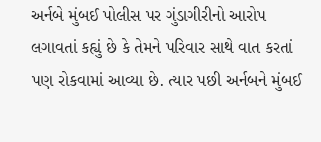અર્નબે મુંબઈ પોલીસ પર ગુંડાગીરીનો આરોપ લગાવતાં કહ્યું છે કે તેમને પરિવાર સાથે વાત કરતાં પણ રોકવામાં આવ્યા છે. ત્યાર પછી અર્નબને મુંબઈ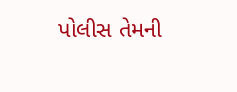પોલીસ તેમની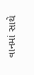વાનમાં સાથે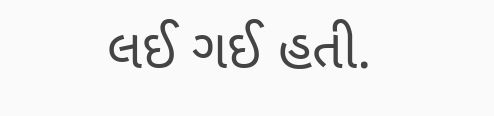લઈ ગઈ હતી.